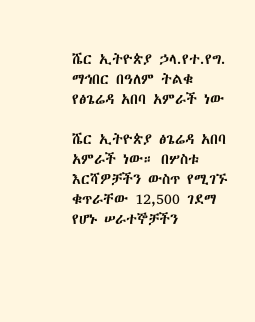ሼር ኢትዮጵያ ኃላ.የተ.የግ. ማኅበር በዓለም ትልቁ የፅጌሬዳ አበባ አምራች ነው

ሼር ኢትዮጵያ ፅጌሬዳ አበባ አምራች ነው። በሦስቱ እርሻዎቻችን ውስጥ የሚገኙ ቁጥራቸው 12,500 ገደማ የሆኑ ሠራተኞቻችን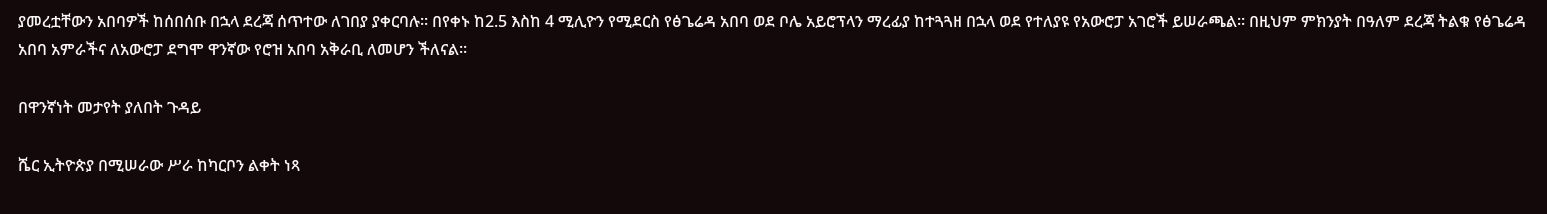ያመረቷቸውን አበባዎች ከሰበሰቡ በኋላ ደረጃ ሰጥተው ለገበያ ያቀርባሉ። በየቀኑ ከ2.5 እስከ 4 ሚሊዮን የሚደርስ የፅጌሬዳ አበባ ወደ ቦሌ አይሮፕላን ማረፊያ ከተጓጓዘ በኋላ ወደ የተለያዩ የአውሮፓ አገሮች ይሠራጫል። በዚህም ምክንያት በዓለም ደረጃ ትልቁ የፅጌሬዳ አበባ አምራችና ለአውሮፓ ደግሞ ዋንኛው የሮዝ አበባ አቅራቢ ለመሆን ችለናል።

በዋንኛነት መታየት ያለበት ጉዳይ

ሼር ኢትዮጵያ በሚሠራው ሥራ ከካርቦን ልቀት ነጻ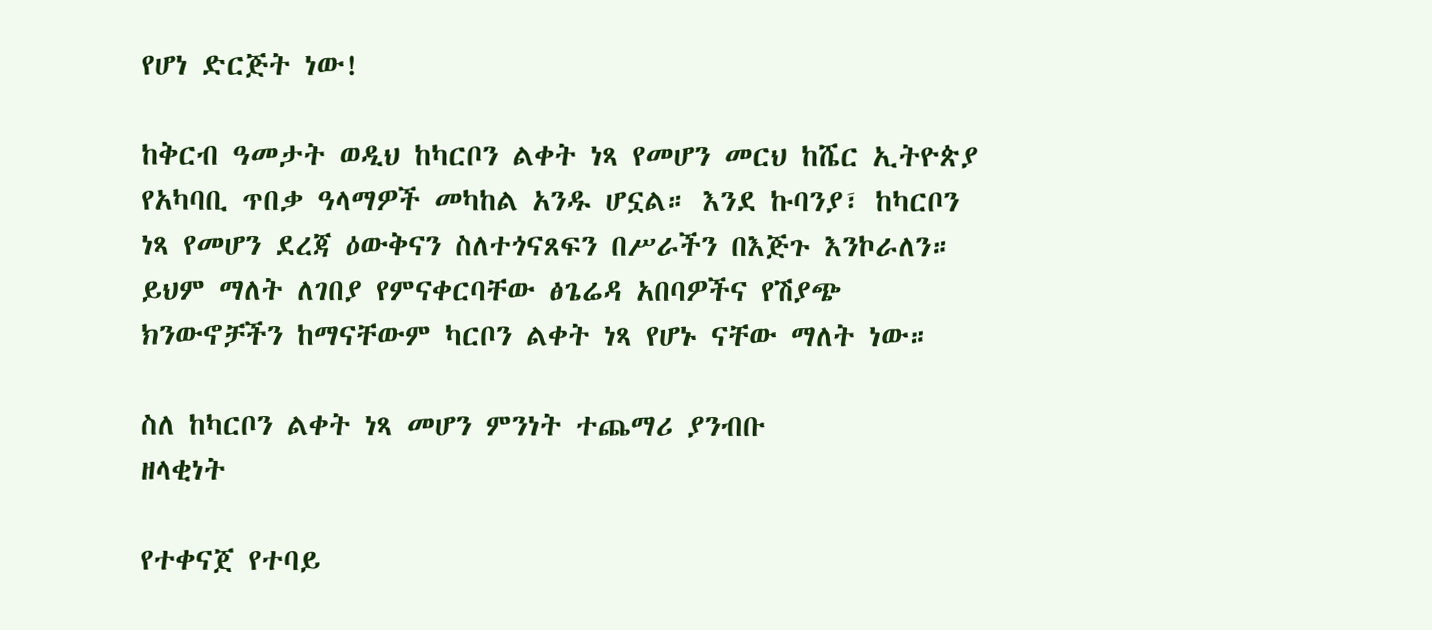የሆነ ድርጅት ነው!

ከቅርብ ዓመታት ወዲህ ከካርቦን ልቀት ነጻ የመሆን መርህ ከሼር ኢትዮጵያ የአካባቢ ጥበቃ ዓላማዎች መካከል አንዱ ሆኗል። እንደ ኩባንያ፣ ከካርቦን ነጻ የመሆን ደረጃ ዕውቅናን ስለተጎናጸፍን በሥራችን በእጅጉ እንኮራለን። ይህም ማለት ለገበያ የምናቀርባቸው ፅጌሬዳ አበባዎችና የሽያጭ ክንውኖቻችን ከማናቸውም ካርቦን ልቀት ነጻ የሆኑ ናቸው ማለት ነው።

ስለ ከካርቦን ልቀት ነጻ መሆን ምንነት ተጨማሪ ያንብቡ
ዘላቂነት

የተቀናጀ የተባይ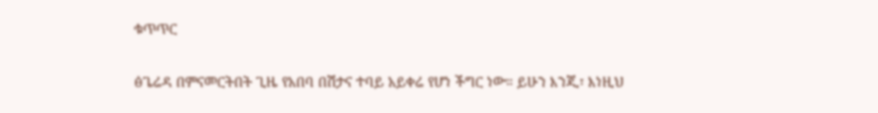ቁጥጥር

ፅጌሬዳ በምናመርትበት ጊዜ የአበባ በሽታና ተባይ አይቀሬ የሆነ ችግር ነው። ይሁን እንጂ፣ እነዚህ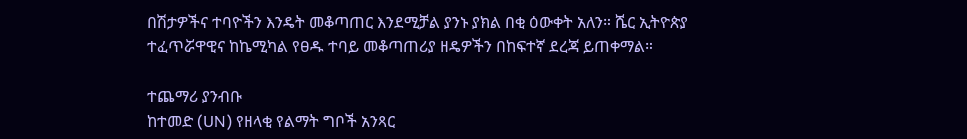በሽታዎችና ተባዮችን እንዴት መቆጣጠር እንደሚቻል ያንኑ ያክል በቂ ዕውቀት አለን። ሼር ኢትዮጵያ ተፈጥሯዋዊና ከኬሚካል የፀዱ ተባይ መቆጣጠሪያ ዘዴዎችን በከፍተኛ ደረጃ ይጠቀማል።

ተጨማሪ ያንብቡ
ከተመድ (UN) የዘላቂ የልማት ግቦች አንጻር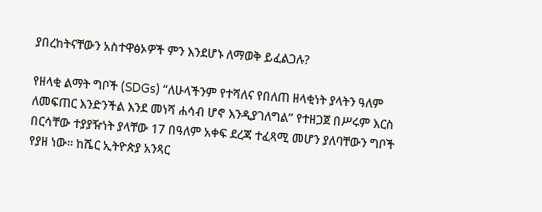ያበረከትናቸውን አስተዋፅኦዎች ምን እንደሆኑ ለማወቅ ይፈልጋሉ?

የዘላቂ ልማት ግቦች (SDGs) “ለሁላችንም የተሻለና የበለጠ ዘላቂነት ያላትን ዓለም ለመፍጠር እንድንችል እንደ መነሻ ሐሳብ ሆኖ እንዲያገለግል” የተዘጋጀ በሥሩም እርስ በርሳቸው ተያያዥነት ያላቸው 17 በዓለም አቀፍ ደረጃ ተፈጻሚ መሆን ያለባቸውን ግቦች የያዘ ነው። ከሼር ኢትዮጵያ አንጻር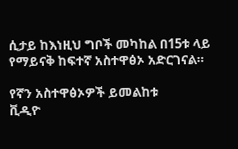ሲታይ ከእነዚህ ግቦች መካከል በ15ቱ ላይ የማይናቅ ከፍተኛ አስተዋፅኦ አድርገናል።

የኛን አስተዋፅኦዎች ይመልከቱ
ቪዲዮ